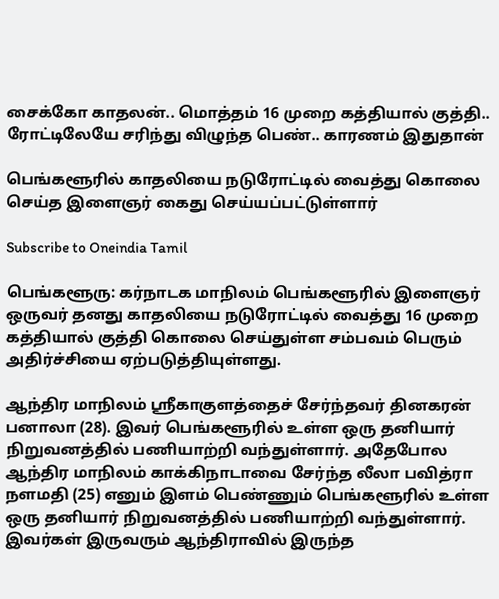சைக்கோ காதலன்.. மொத்தம் 16 முறை கத்தியால் குத்தி.. ரோட்டிலேயே சரிந்து விழுந்த பெண்.. காரணம் இதுதான்

பெங்களூரில் காதலியை நடுரோட்டில் வைத்து கொலை செய்த இளைஞர் கைது செய்யப்பட்டுள்ளார்

Subscribe to Oneindia Tamil

பெங்களூரு: கர்நாடக மாநிலம் பெங்களூரில் இளைஞர் ஒருவர் தனது காதலியை நடுரோட்டில் வைத்து 16 முறை கத்தியால் குத்தி கொலை செய்துள்ள சம்பவம் பெரும் அதிர்ச்சியை ஏற்படுத்தியுள்ளது.

ஆந்திர மாநிலம் ஸ்ரீகாகுளத்தைச் சேர்ந்தவர் தினகரன் பனாலா (28). இவர் பெங்களூரில் உள்ள ஒரு தனியார் நிறுவனத்தில் பணியாற்றி வந்துள்ளார். அதேபோல ஆந்திர மாநிலம் காக்கிநாடாவை சேர்ந்த லீலா பவித்ரா நளமதி (25) எனும் இளம் பெண்ணும் பெங்களூரில் உள்ள ஒரு தனியார் நிறுவனத்தில் பணியாற்றி வந்துள்ளார். இவர்கள் இருவரும் ஆந்திராவில் இருந்த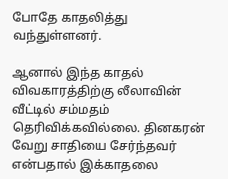போதே காதலித்து வந்துள்ளனர்.

ஆனால் இந்த காதல் விவகாரத்திற்கு லீலாவின் வீட்டில் சம்மதம் தெரிவிக்கவில்லை. தினகரன் வேறு சாதியை சேர்ந்தவர் என்பதால் இக்காதலை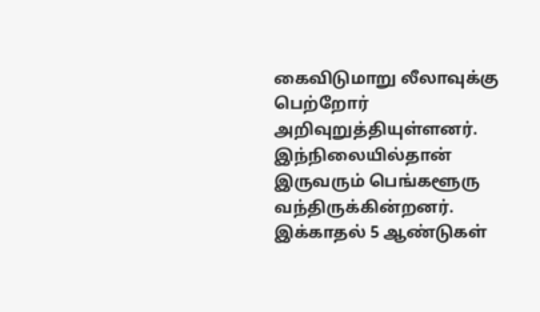கைவிடுமாறு லீலாவுக்கு பெற்றோர் அறிவுறுத்தியுள்ளனர். இந்நிலையில்தான் இருவரும் பெங்களூரு வந்திருக்கின்றனர். இக்காதல் 5 ஆண்டுகள்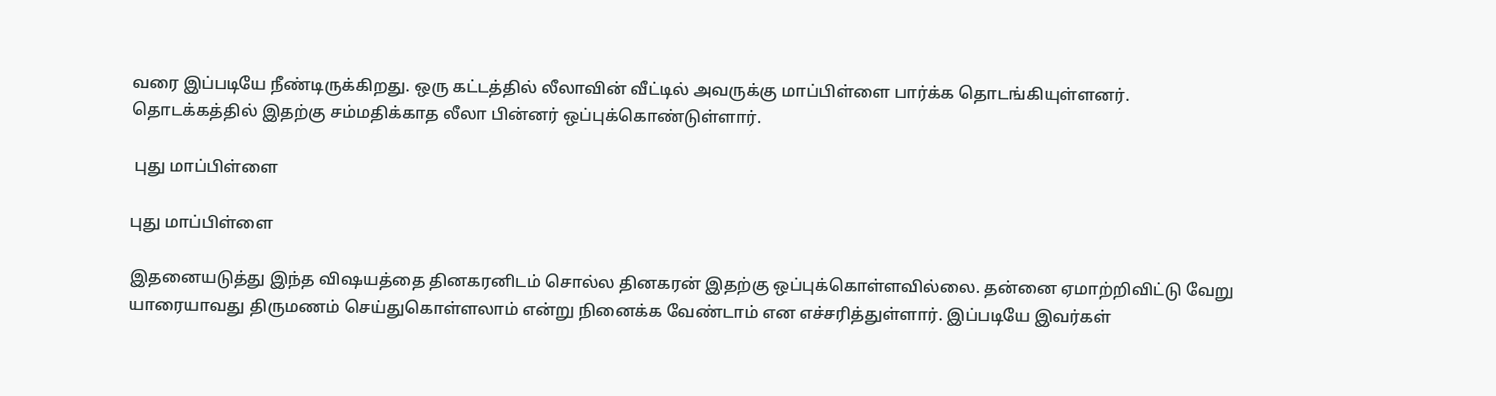வரை இப்படியே நீண்டிருக்கிறது. ஒரு கட்டத்தில் லீலாவின் வீட்டில் அவருக்கு மாப்பிள்ளை பார்க்க தொடங்கியுள்ளனர். தொடக்கத்தில் இதற்கு சம்மதிக்காத லீலா பின்னர் ஒப்புக்கொண்டுள்ளார்.

 புது மாப்பிள்ளை

புது மாப்பிள்ளை

இதனையடுத்து இந்த விஷயத்தை தினகரனிடம் சொல்ல தினகரன் இதற்கு ஒப்புக்கொள்ளவில்லை. தன்னை ஏமாற்றிவிட்டு வேறு யாரையாவது திருமணம் செய்துகொள்ளலாம் என்று நினைக்க வேண்டாம் என எச்சரித்துள்ளார். இப்படியே இவர்கள்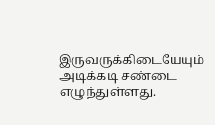இருவருக்கிடையேயும் அடிக்கடி சண்டை எழுந்துள்ளது.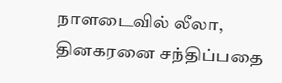நாளடைவில் லீலா, தினகரனை சந்திப்பதை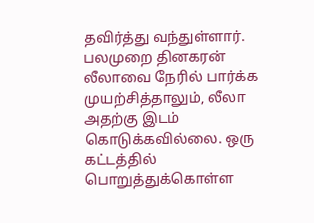தவிர்த்து வந்துள்ளார். பலமுறை தினகரன் லீலாவை நேரில் பார்க்க முயற்சித்தாலும், லீலா அதற்கு இடம் கொடுக்கவில்லை. ஒரு கட்டத்தில் பொறுத்துக்கொள்ள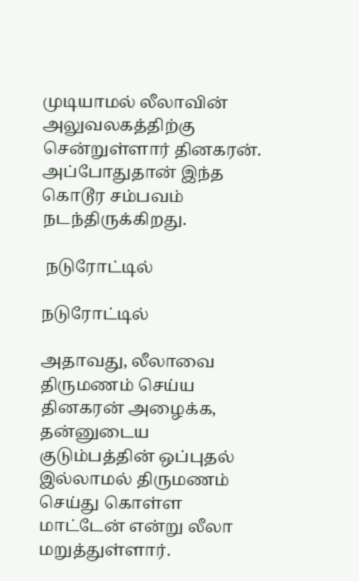முடியாமல் லீலாவின் அலுவலகத்திற்கு சென்றுள்ளார் தினகரன். அப்போதுதான் இந்த கொடூர சம்பவம் நடந்திருக்கிறது.

 நடுரோட்டில்

நடுரோட்டில்

அதாவது, லீலாவை திருமணம் செய்ய தினகரன் அழைக்க, தன்னுடைய குடும்பத்தின் ஒப்புதல் இல்லாமல் திருமணம் செய்து கொள்ள மாட்டேன் என்று லீலா மறுத்துள்ளார்.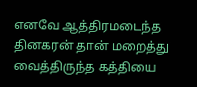எனவே ஆத்திரமடைந்த தினகரன் தான் மறைத்து வைத்திருந்த கத்தியை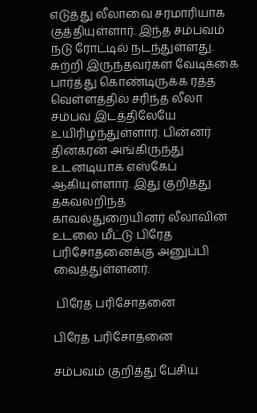எடுத்து லீலாவை சரமாரியாக குத்தியுள்ளார். இந்த சம்பவம் நடு ரோட்டில் நடந்துள்ளது. சுற்றி இருந்தவர்கள் வேடிக்கை பார்த்து கொண்டிருக்க ரத்த வெள்ளத்தில் சரிந்த லீலா சம்பவ இடத்திலேயே உயிரிழந்துள்ளார். பின்னர் தினகரன் அங்கிருந்து உடனடியாக எஸ்கேப் ஆகியுள்ளார். இது குறித்து தகவலறிந்த காவல்துறையினர் லீலாவின் உடலை மீட்டு பிரேத பரிசோதனைக்கு அனுப்பி வைத்துள்ளனர்.

 பிரேத பரிசோதனை

பிரேத பரிசோதனை

சம்பவம் குறித்து பேசிய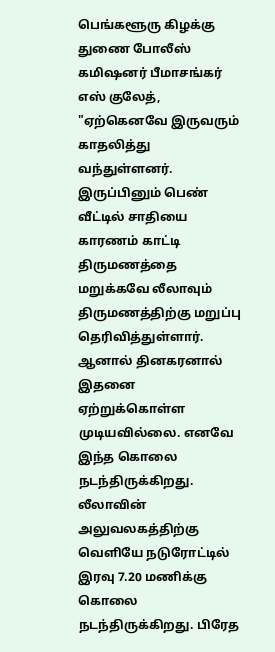பெங்களூரு கிழக்கு துணை போலீஸ் கமிஷனர் பீமாசங்கர் எஸ் குலேத், "ஏற்கெனவே இருவரும் காதலித்து வந்துள்ளனர். இருப்பினும் பெண் வீட்டில் சாதியை காரணம் காட்டி திருமணத்தை மறுக்கவே லீலாவும் திருமணத்திற்கு மறுப்பு தெரிவித்துள்ளார். ஆனால் தினகரனால் இதனை ஏற்றுக்கொள்ள முடியவில்லை. எனவே இந்த கொலை நடந்திருக்கிறது. லீலாவின் அலுவலகத்திற்கு வெளியே நடுரோட்டில் இரவு 7.20 மணிக்கு கொலை நடந்திருக்கிறது. பிரேத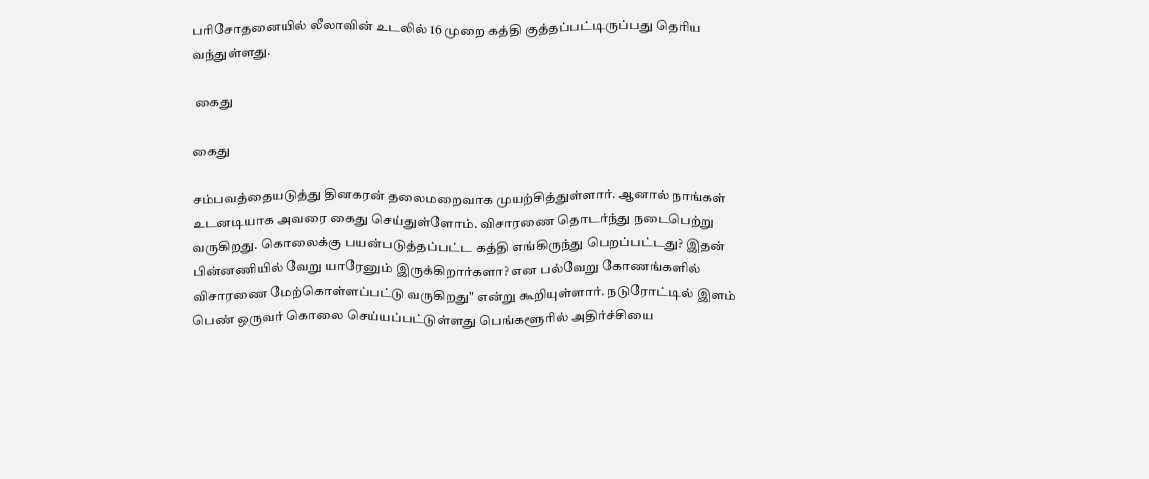பரிசோதனையில் லீலாவின் உடலில் 16 முறை கத்தி குத்தப்பட்டிருப்பது தெரிய வந்துள்ளது.

 கைது

கைது

சம்பவத்தையடுத்து தினகரன் தலைமறைவாக முயற்சித்துள்ளார். ஆனால் நாங்கள் உடனடியாக அவரை கைது செய்துள்ளோம். விசாரணை தொடர்ந்து நடைபெற்று வருகிறது. கொலைக்கு பயன்படுத்தப்பட்ட கத்தி எங்கிருந்து பெறப்பட்டது? இதன் பின்னணியில் வேறு யாரேனும் இருக்கிறார்களா? என பல்வேறு கோணங்களில் விசாரணை மேற்கொள்ளப்பட்டு வருகிறது" என்று கூறியுள்ளார். நடுரோட்டில் இளம் பெண் ஒருவர் கொலை செய்யப்பட்டுள்ளது பெங்களூரில் அதிர்ச்சியை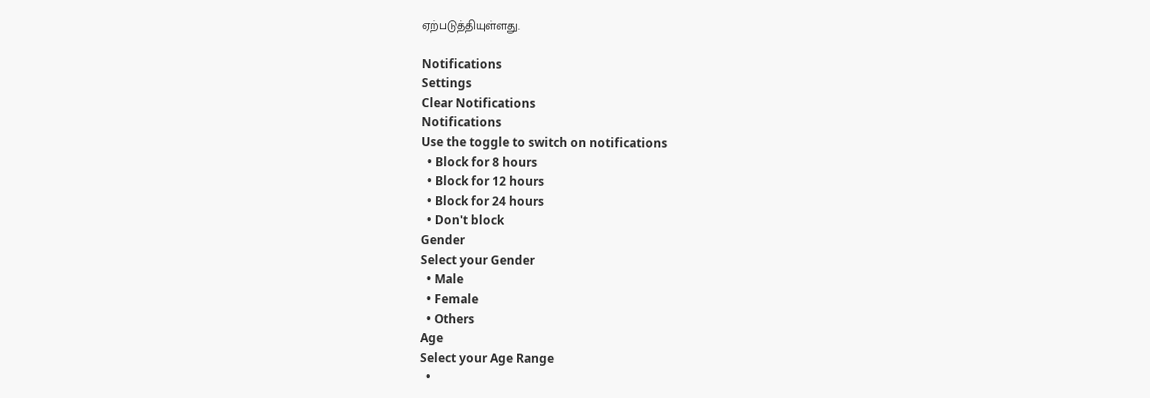ஏற்படுத்தியுள்ளது.

Notifications
Settings
Clear Notifications
Notifications
Use the toggle to switch on notifications
  • Block for 8 hours
  • Block for 12 hours
  • Block for 24 hours
  • Don't block
Gender
Select your Gender
  • Male
  • Female
  • Others
Age
Select your Age Range
  •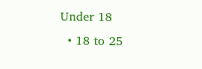Under 18
  • 18 to 25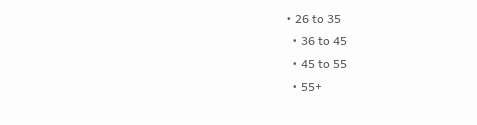• 26 to 35
  • 36 to 45
  • 45 to 55
  • 55+